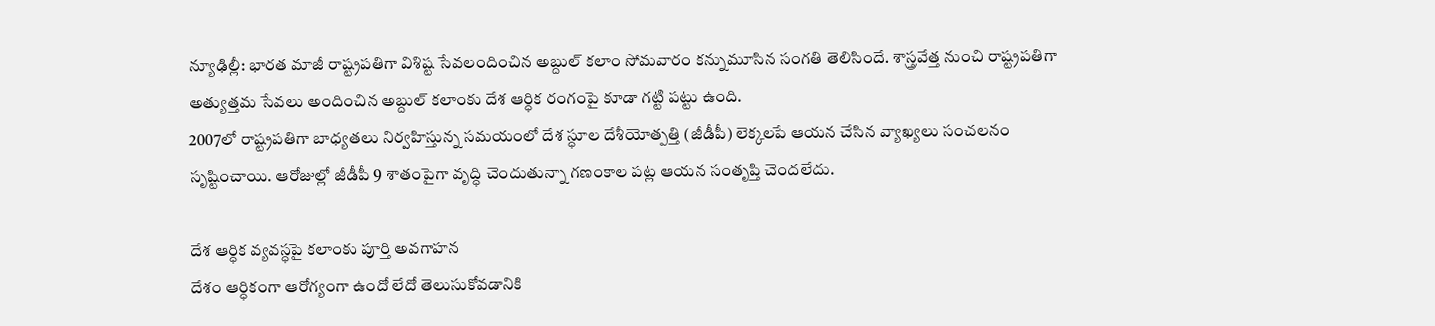న్యూఢిల్లీ: భారత మాజీ రాష్ట్రపతిగా విశిష్ట సేవలందించిన అబ్దుల్ కలాం సోమవారం కన్నుమూసిన సంగతి తెలిసిందే. శాస్త్రవేత్త నుంచి రాష్ట్రపతిగా అత్యుత్తమ సేవలు అందించిన అబ్దుల్ కలాంకు దేశ ఆర్ధిక రంగంపై కూడా గట్టి పట్టు ఉంది.
2007లో రాష్ట్రపతిగా బాధ్యతలు నిర్వహిస్తున్న సమయంలో దేశ స్ధూల దేశీయోత్పత్తి (జీడీపీ) లెక్కలపే ఆయన చేసిన వ్యాఖ్యలు సంచలనం సృష్టించాయి. ఆరోజుల్లో జీడీపీ 9 శాతంపైగా వృద్ధి చెందుతున్నా గణంకాల పట్ల ఆయన సంతృప్తి చెందలేదు.

దేశ ఆర్ధిక వ్యవస్ధపై కలాంకు పూర్తి అవగాహన
దేశం ఆర్ధికంగా ఆరోగ్యంగా ఉందో లేదో తెలుసుకోవడానికి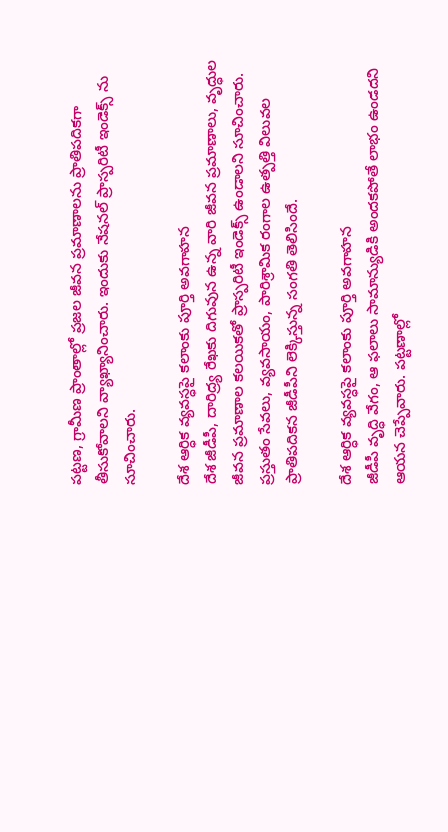పట్టణ, గ్రామీణ ప్రాంతాల్లో ప్రజల జీవన ప్రమాణాలను ప్రాతిపదికగా తీసుకోవాలని వ్యాఖ్యానించారు. ఇందుకు నేషనల్ ప్రాస్పరిటీ ఇండెక్స్ ను సూచించారు.

దేశ ఆర్ధిక వ్యవస్ధపై కలాంకు పూర్తి అవగాహన
దేశ జీడీపీ, దారిద్ర్య రేఖకు దిగువున ఉన్న వారి జీవన ప్రమాణాలు, వృద్ధుల జీవన ప్రమాణాల కలయికతో ప్రాస్పరిటీ ఇండెక్స్ ఉండాలని సూచించారు. ప్రస్తుతం సేవలు, వ్యవసాయం, పారిశ్రామిక రంగాల ఉత్పత్తి విలువల ప్రాతిపదికన జీడీపీని లెక్కిస్తున్న సంగతి తెలిసిందే.

దేశ ఆర్ధిక వ్యవస్ధపై కలాంకు పూర్తి అవగాహన
జీడీపీ వృద్ధి వేగం, ఆ ఫలాలు సామాన్యుడికి అందకపోతే లాభం ఉండదని ఆయన చెప్పేవారు. పట్టణాల్లో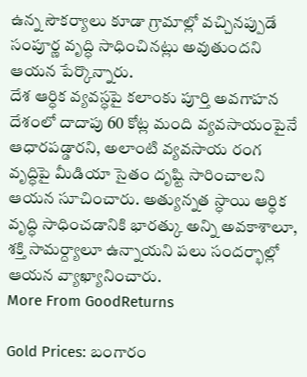ఉన్న సౌకర్యాలు కూడా గ్రామాల్లో వచ్చినప్పుడే సంపూర్ణ వృద్ధి సాధించినట్లు అవుతుందని ఆయన పేర్కొన్నారు.
దేశ ఆర్ధిక వ్యవస్ధపై కలాంకు పూర్తి అవగాహన
దేశంలో దాదాపు 60 కోట్ల మంది వ్యవసాయంపైనే ఆధారపడ్డారని, అలాంటి వ్యవసాయ రంగ వృద్ధిపై మీడియా సైతం దృష్టి సారించాలని ఆయన సూచించారు. అత్యున్నత స్ధాయి ఆర్ధిక వృద్ధి సాధించడానికి భారత్కు అన్ని అవకాశాలూ, శక్తి సామర్ద్యాలూ ఉన్నాయని పలు సందర్భాల్లో ఆయన వ్యాఖ్యానించారు.
More From GoodReturns

Gold Prices: బంగారం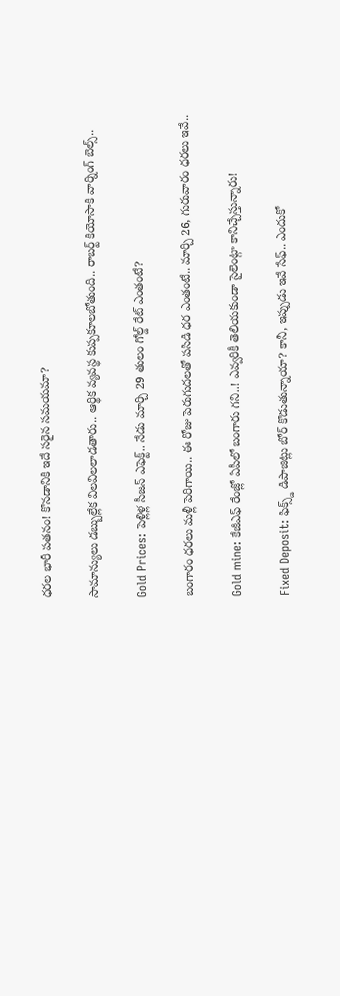ధరల భారీ పతనం! కొనడానికి ఇదే సరైన సమయమా?

సామాన్యులు డబ్బుల్లేక విలవిలలాడతారు.. ఆర్థిక వ్యవస్థ కుప్పకూలబోతుంది.. రాబర్ట్ కియోసాకి వార్నింగ్ బెల్స్..

Gold Prices: పెళ్లిళ్ల సీజన్ ఎఫెక్ట్.. నేడు మార్చి 29 తులం గోల్డ్ రేట్ ఎంతంటే?

బంగారం ధరలు మళ్లీ పెరిగాయి.. ఈ రోజు పెరుగుదలతో పసిడి ధర ఎంతంటే.. మార్చి 26, గురువారం ధరలు ఇవే..

Gold mine: కేజీఎఫ్ రేంజ్లో ఏపీలో బంగారు గని..! ఎవ్వరికీ తెలియకుండా సైలెంట్గా కానిచ్చేస్తున్నారు!

Fixed Deposit: ఫిక్స్డ్ డిపాజిట్లు బోర్ కొడుతున్నాయా? కానీ, ఇప్పుడు ఇవే సేఫ్.. ఎందుకో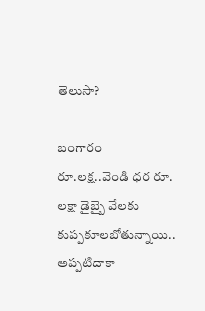తెలుసా?

బంగారం రూ.లక్ష..వెండి ధర రూ. లక్షా డైబ్బై వేలకు కుప్పకూలబోతున్నాయి.. అప్పటిదాకా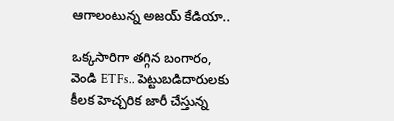ఆగాలంటున్న అజయ్ కేడియా..

ఒక్కసారిగా తగ్గిన బంగారం, వెండి ETFs.. పెట్టుబడిదారులకు కీలక హెచ్చరిక జారీ చేస్తున్న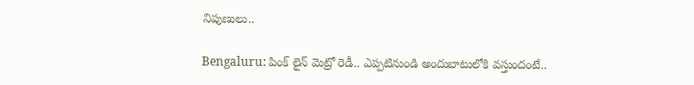నిపుణులు..

Bengaluru: పింక్ లైన్ మెట్రో రెడీ.. ఎప్పటినుండి అందుబాటులోకి వస్తుందంటే..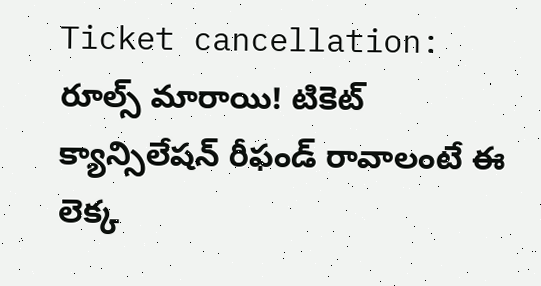Ticket cancellation: రూల్స్ మారాయి! టికెట్ క్యాన్సిలేషన్ రీఫండ్ రావాలంటే ఈ లెక్క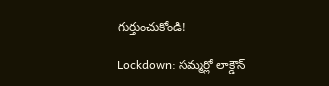గుర్తుంచుకోండి!

Lockdown: సమ్మర్లో లాక్డౌన్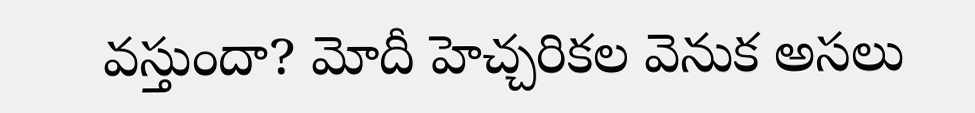వస్తుందా? మోదీ హెచ్చరికల వెనుక అసలు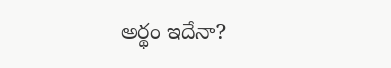అర్థం ఇదేనా?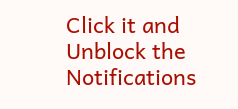Click it and Unblock the Notifications